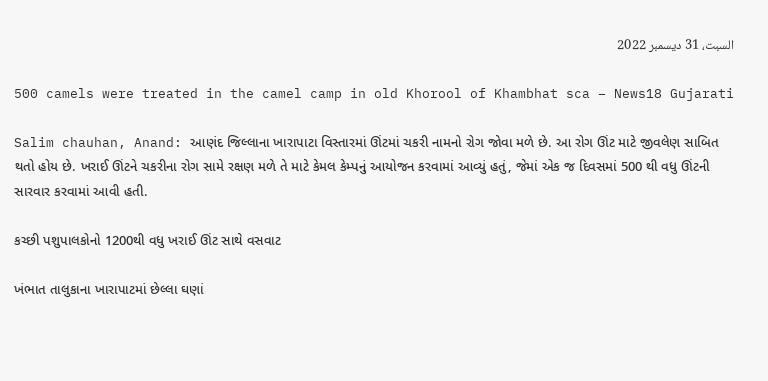السبت، 31 ديسمبر 2022

500 camels were treated in the camel camp in old Khorool of Khambhat sca – News18 Gujarati

Salim chauhan, Anand: આણંદ જિલ્લાના ખારાપાટા વિસ્તારમાં ઊંટમાં ચકરી નામનો રોગ જોવા મળે છે. આ રોગ ઊંટ માટે જીવલેણ સાબિત થતો હોય છે. ખરાઈ ઊંટને ચકરીના રોગ સામે રક્ષણ મળે તે માટે કેમલ કેમ્પનું આયોજન કરવામાં આવ્યું હતું, જેમાં એક જ દિવસમાં 500 થી વધુ ઊંટની સારવાર કરવામાં આવી હતી.

કચ્છી પશુપાલકોનો 1200થી વધુ ખરાઈ ઊંટ સાથે વસવાટ

ખંભાત તાલુકાના ખારાપાટમાં છેલ્લા ઘણાં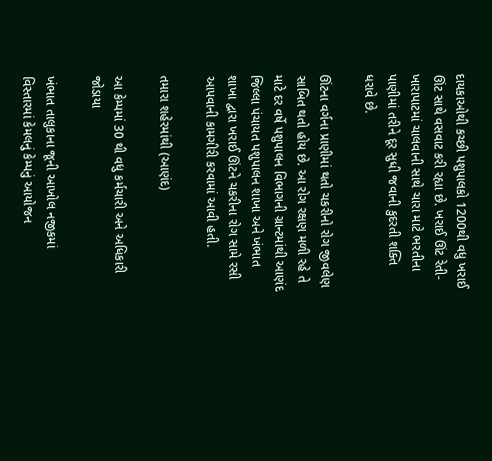દાયકાઓથી કચ્છી પશુપાલકો 1200થી વધુ ખરાઈ ઊંટ સાથે વસવાટ કરી રહ્યા છે. ખરાઈ ઊંટ રેતી-ખારાપાટમાં ચાલવાની સાથે ચારા માટે ભરતીના પાણીમાં તરીને દૂર સુધી જવાની કુદરતી શક્તિ ધરાવે છે.

ઊંટના વર્ગના પ્રાણીમાં થતો ચકરીનો રોગ જીવલેણ સાબિત થતો હોય છે. આ રોગ રક્ષણ મળી રહે તે માટે દર વર્ષે પશુપાલન વિભાગની ગ્રાન્ટમાંથી આણંદ જિલ્લા પંચાયત પશુપાલન શાખા અને ખંભાત શાખા દ્વારા ખરાઈ ઊંટને ચકરીના રોગ સામે રસી આપવાની કામગીરી કરવામાં આવી હતી.

તમારા શહેરમાંથી (આણંદ)

આ કેમ્પમાં 30 થી વધુ કર્મચારી અને અધિકારી જોડાયા

ખંભાત તાલુકાના જૂની આખોલ નજીકમાં વિસ્તારમાં કેમલનું કેમ્પનું આયોજન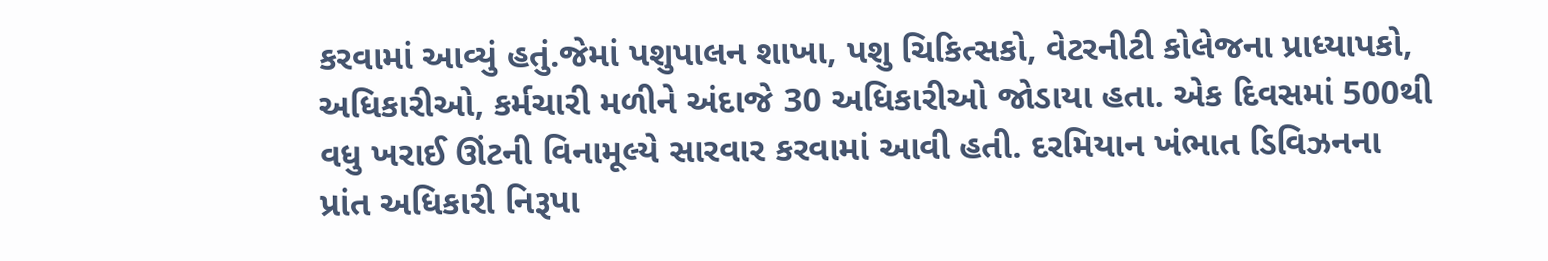કરવામાં આવ્યું હતું.જેમાં પશુપાલન શાખા, પશુ ચિકિત્સકો, વેટરનીટી કોલેજના પ્રાધ્યાપકો, અધિકારીઓ, કર્મચારી મળીને અંદાજે 30 અધિકારીઓ જોડાયા હતા. એક દિવસમાં 500થી વધુ ખરાઈ ઊંટની વિનામૂલ્યે સારવાર કરવામાં આવી હતી. દરમિયાન ખંભાત ડિવિઝનના પ્રાંત અધિકારી નિરૂપા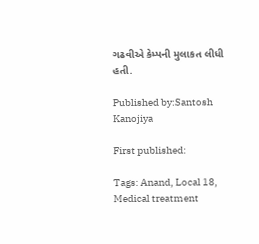ગઢવીએ કેમ્પની મુલાકત લીધી હતી.

Published by:Santosh Kanojiya

First published:

Tags: Anand, Local 18, Medical treatment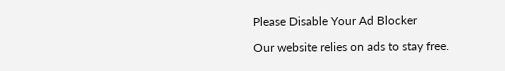Please Disable Your Ad Blocker

Our website relies on ads to stay free.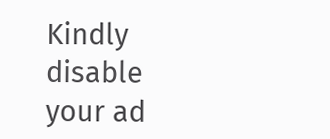Kindly disable your ad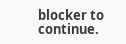blocker to continue.